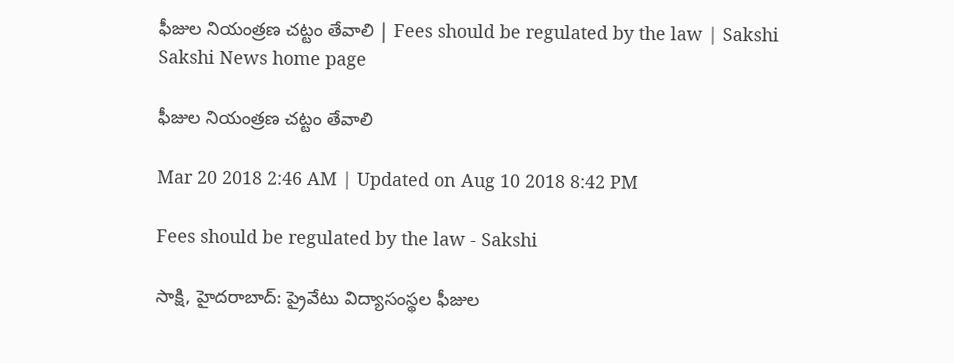ఫీజుల నియంత్రణ చట్టం తేవాలి | Fees should be regulated by the law | Sakshi
Sakshi News home page

ఫీజుల నియంత్రణ చట్టం తేవాలి

Mar 20 2018 2:46 AM | Updated on Aug 10 2018 8:42 PM

Fees should be regulated by the law - Sakshi

సాక్షి, హైదరాబాద్‌: ప్రైవేటు విద్యాసంస్థల ఫీజుల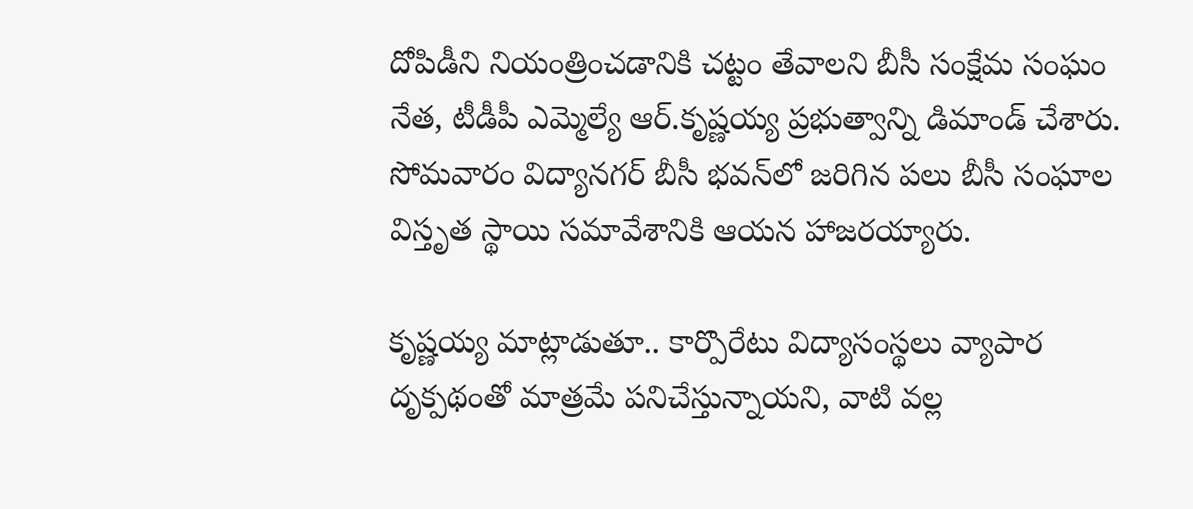దోపిడీని నియంత్రించడానికి చట్టం తేవాలని బీసీ సంక్షేమ సంఘం నేత, టీడీపీ ఎమ్మెల్యే ఆర్‌.కృష్ణయ్య ప్రభుత్వాన్ని డిమాండ్‌ చేశారు. సోమవారం విద్యానగర్‌ బీసీ భవన్‌లో జరిగిన పలు బీసీ సంఘాల విస్తృత స్థాయి సమావేశానికి ఆయన హాజరయ్యారు.

కృష్ణయ్య మాట్లాడుతూ.. కార్పొరేటు విద్యాసంస్థలు వ్యాపార దృక్పథంతో మాత్రమే పనిచేస్తున్నాయని, వాటి వల్ల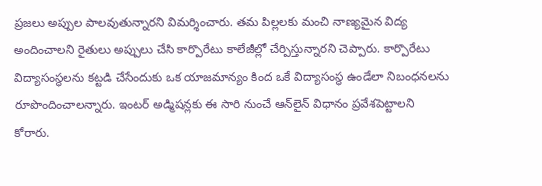ప్రజలు అప్పుల పాలవుతున్నారని విమర్శించారు. తమ పిల్లలకు మంచి నాణ్యమైన విద్య అందించాలని రైతులు అప్పులు చేసి కార్పొరేటు కాలేజీల్లో చేర్పిస్తున్నారని చెప్పారు. కార్పొరేటు విద్యాసంస్థలను కట్టడి చేసేందుకు ఒక యాజమాన్యం కింద ఒకే విద్యాసంస్థ ఉండేలా నిబంధనలను రూపొందించాలన్నారు. ఇంటర్‌ అడ్మిషన్లకు ఈ సారి నుంచే ఆన్‌లైన్‌ విధానం ప్రవేశపెట్టాలని కోరారు.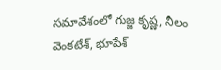సమావేశంలో గుజ్జ కృష్ణ, నీలం వెంకటేశ్, భూపేశ్‌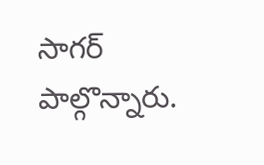సాగర్‌ పాల్గొన్నారు.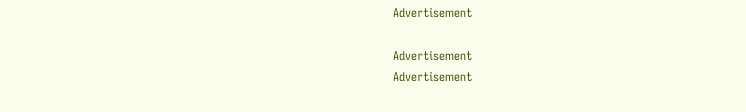Advertisement

Advertisement
Advertisement